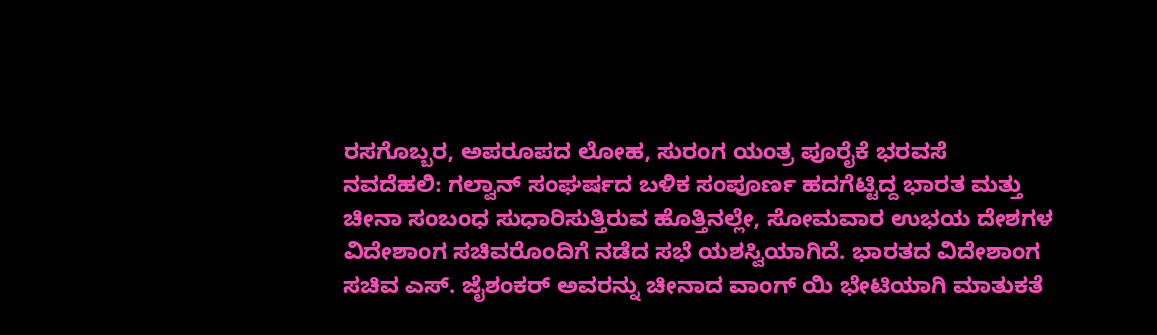ರಸಗೊಬ್ಬರ, ಅಪರೂಪದ ಲೋಹ, ಸುರಂಗ ಯಂತ್ರ ಪೂರೈಕೆ ಭರವಸೆ
ನವದೆಹಲಿ: ಗಲ್ವಾನ್ ಸಂಘರ್ಷದ ಬಳಿಕ ಸಂಪೂರ್ಣ ಹದಗೆಟ್ಟಿದ್ದ ಭಾರತ ಮತ್ತು ಚೀನಾ ಸಂಬಂಧ ಸುಧಾರಿಸುತ್ತಿರುವ ಹೊತ್ತಿನಲ್ಲೇ, ಸೋಮವಾರ ಉಭಯ ದೇಶಗಳ ವಿದೇಶಾಂಗ ಸಚಿವರೊಂದಿಗೆ ನಡೆದ ಸಭೆ ಯಶಸ್ವಿಯಾಗಿದೆ. ಭಾರತದ ವಿದೇಶಾಂಗ ಸಚಿವ ಎಸ್. ಜೈಶಂಕರ್ ಅವರನ್ನು ಚೀನಾದ ವಾಂಗ್ ಯಿ ಭೇಟಿಯಾಗಿ ಮಾತುಕತೆ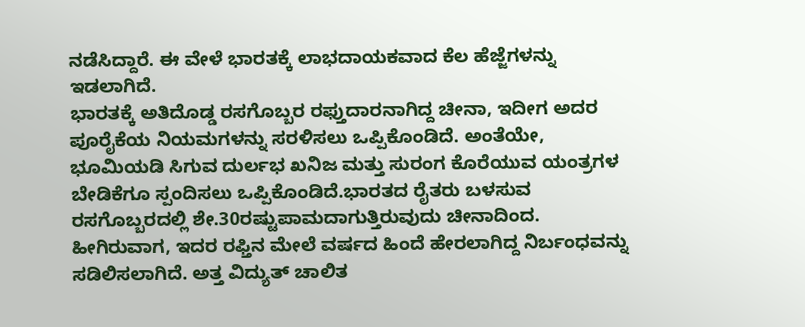ನಡೆಸಿದ್ದಾರೆ. ಈ ವೇಳೆ ಭಾರತಕ್ಕೆ ಲಾಭದಾಯಕವಾದ ಕೆಲ ಹೆಜ್ಜೆಗಳನ್ನು ಇಡಲಾಗಿದೆ.
ಭಾರತಕ್ಕೆ ಅತಿದೊಡ್ಡ ರಸಗೊಬ್ಬರ ರಫ್ತುದಾರನಾಗಿದ್ದ ಚೀನಾ, ಇದೀಗ ಅದರ ಪೂರೈಕೆಯ ನಿಯಮಗಳನ್ನು ಸರಳಿಸಲು ಒಪ್ಪಿಕೊಂಡಿದೆ. ಅಂತೆಯೇ, ಭೂಮಿಯಡಿ ಸಿಗುವ ದುರ್ಲಭ ಖನಿಜ ಮತ್ತು ಸುರಂಗ ಕೊರೆಯುವ ಯಂತ್ರಗಳ ಬೇಡಿಕೆಗೂ ಸ್ಪಂದಿಸಲು ಒಪ್ಪಿಕೊಂಡಿದೆ.ಭಾರತದ ರೈತರು ಬಳಸುವ ರಸಗೊಬ್ಬರದಲ್ಲಿ ಶೇ.30ರಷ್ಟುಪಾಮದಾಗುತ್ತಿರುವುದು ಚೀನಾದಿಂದ. ಹೀಗಿರುವಾಗ, ಇದರ ರಫ್ತಿನ ಮೇಲೆ ವರ್ಷದ ಹಿಂದೆ ಹೇರಲಾಗಿದ್ದ ನಿರ್ಬಂಧವನ್ನು ಸಡಿಲಿಸಲಾಗಿದೆ. ಅತ್ತ ವಿದ್ಯುತ್ ಚಾಲಿತ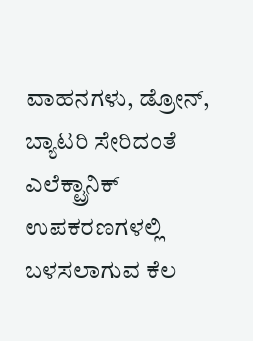ವಾಹನಗಳು, ಡ್ರೋನ್, ಬ್ಯಾಟರಿ ಸೇರಿದಂತೆ ಎಲೆಕ್ಟ್ರಾನಿಕ್ ಉಪಕರಣಗಳಲ್ಲಿ ಬಳಸಲಾಗುವ ಕೆಲ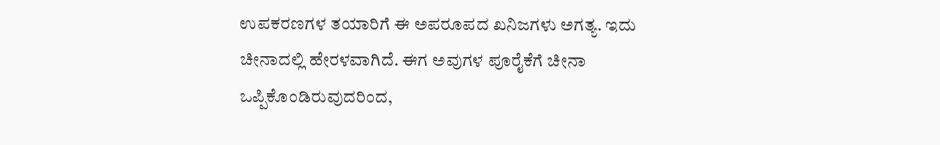ಉಪಕರಣಗಳ ತಯಾರಿಗೆ ಈ ಅಪರೂಪದ ಖನಿಜಗಳು ಅಗತ್ಯ. ಇದು ಚೀನಾದಲ್ಲಿ ಹೇರಳವಾಗಿದೆ. ಈಗ ಅವುಗಳ ಪೂರೈಕೆಗೆ ಚೀನಾ ಒಪ್ಪಿಕೊಂಡಿರುವುದರಿಂದ,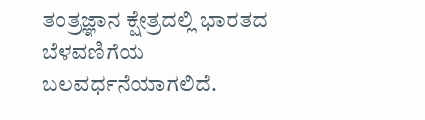ತಂತ್ರಜ್ಞಾನ ಕ್ಷೇತ್ರದಲ್ಲಿ ಭಾರತದ ಬೆಳವಣಿಗೆಯ ಬಲವರ್ಧನೆಯಾಗಲಿದೆ.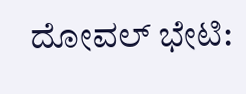ದೋವಲ್ ಭೇಟಿ: